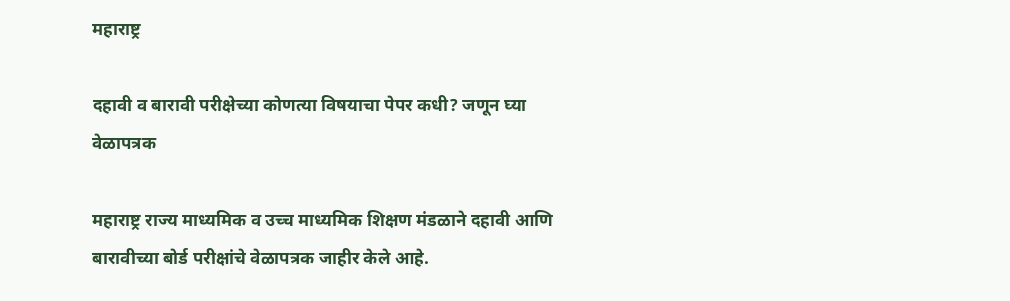महाराष्ट्र

दहावी व बारावी परीक्षेच्या कोणत्या विषयाचा पेपर कधी? जणून घ्या वेळापत्रक

महाराष्ट्र राज्य माध्यमिक व उच्च माध्यमिक शिक्षण मंडळाने दहावी आणि बारावीच्या बोर्ड परीक्षांचे वेळापत्रक जाहीर केले आहे.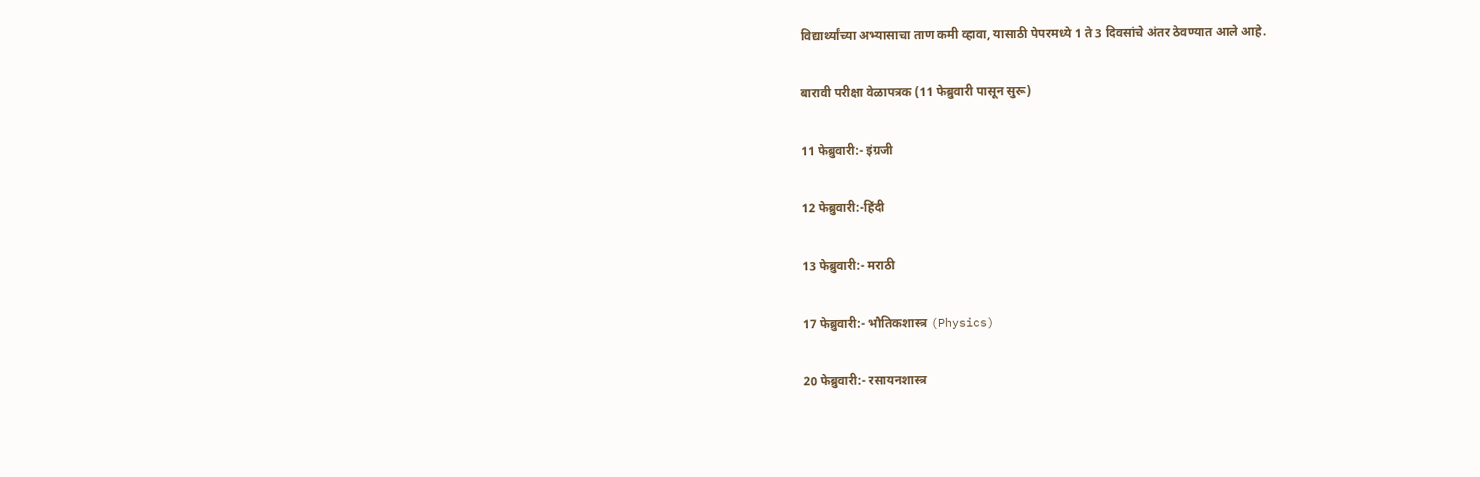विद्यार्थ्यांच्या अभ्यासाचा ताण कमी व्हावा, यासाठी पेपरमध्ये 1 ते 3 दिवसांचे अंतर ठेवण्यात आले आहे.

बारावी परीक्षा वेळापत्रक (11 फेब्रुवारी पासून सुरू)

11 फेब्रुवारी:- इंग्रजी

12 फेब्रुवारी:-हिंदी

13 फेब्रुवारी:- मराठी

17 फेब्रुवारी:- भौतिकशास्त्र (Physics)

20 फेब्रुवारी:- रसायनशास्त्र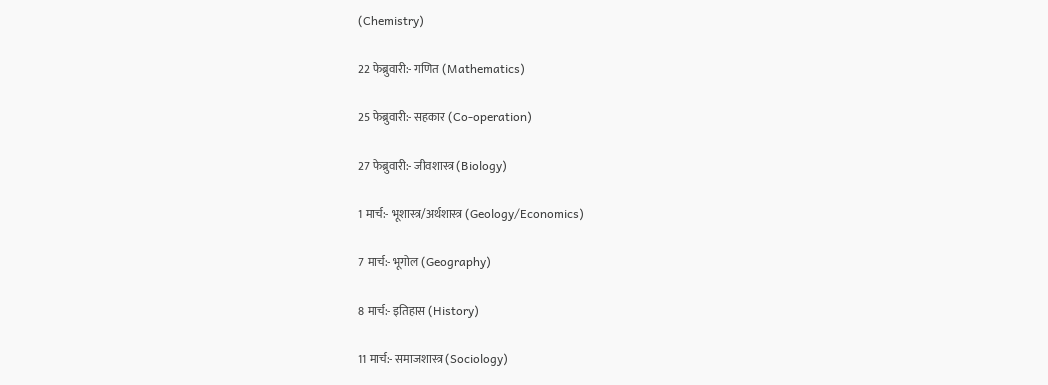(Chemistry)

22 फेब्रुवारी:- गणित (Mathematics)

25 फेब्रुवारी:- सहकार (Co-operation)

27 फेब्रुवारी:- जीवशास्त्र (Biology)

1 मार्च:- भूशास्त्र/अर्थशास्त्र (Geology/Economics)

7 मार्च:- भूगोल (Geography)

8 मार्च:- इतिहास (History)

11 मार्च:- समाजशास्त्र (Sociology)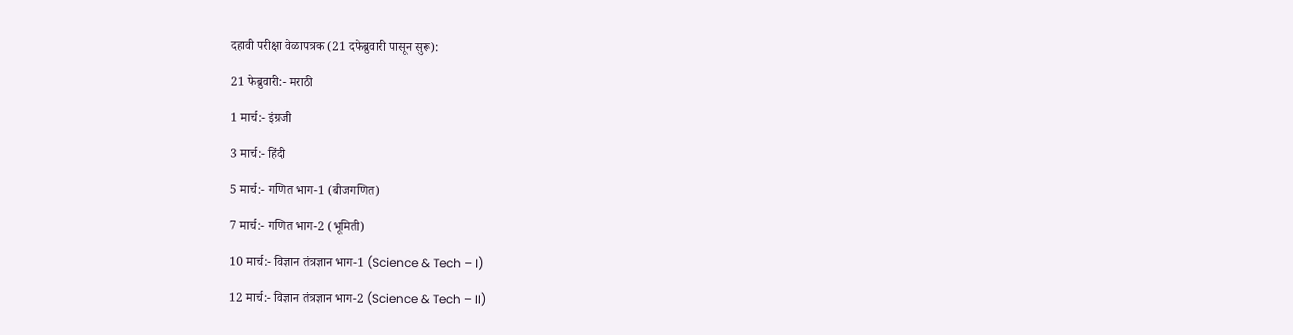दहावी परीक्षा वेळापत्रक (21 दफेब्रुवारी पासून सुरू):

21 फेब्रुवारी:- मराठी

1 मार्च:- इंग्रजी

3 मार्च:- हिंदी

5 मार्च:- गणित भाग-1 (बीजगणित)

7 मार्च:- गणित भाग-2 (भूमिती)

10 मार्च:- विज्ञान तंत्रज्ञान भाग-1 (Science & Tech – I)

12 मार्च:- विज्ञान तंत्रज्ञान भाग-2 (Science & Tech – II)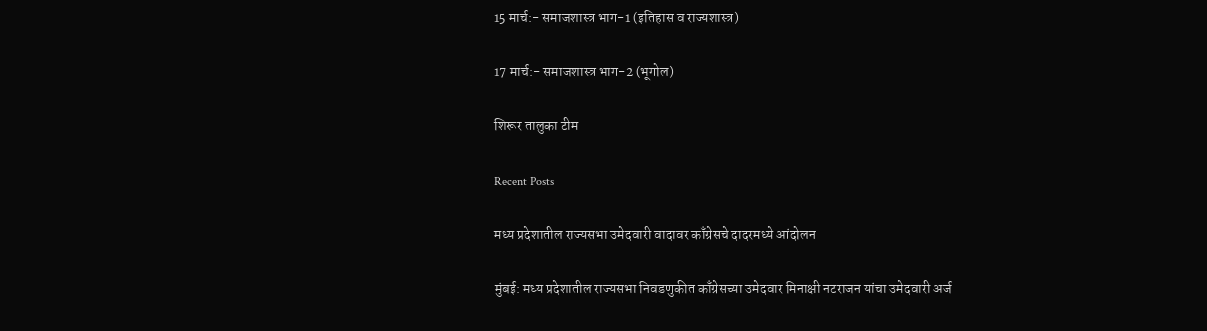15 मार्च:- समाजशास्त्र भाग-1 (इतिहास व राज्यशास्त्र)

17 मार्च:- समाजशास्त्र भाग-2 (भूगोल)

शिरूर तालुका टीम

Recent Posts

मध्य प्रदेशातील राज्यसभा उमेदवारी वादावर काँग्रेसचे दादरमध्ये आंदोलन

मुंबई: मध्य प्रदेशातील राज्यसभा निवडणुकीत काँग्रेसच्या उमेदवार मिनाक्षी नटराजन यांचा उमेदवारी अर्ज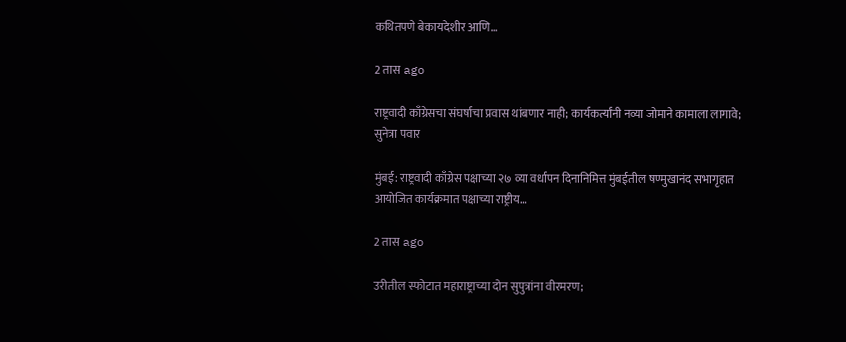कथितपणे बेकायदेशीर आणि…

2 तास ago

राष्ट्रवादी काँग्रेसचा संघर्षाचा प्रवास थांबणार नाही; कार्यकर्त्यांनी नव्या जोमाने कामाला लागावे; सुनेत्रा पवार

मुंबई: राष्ट्रवादी काँग्रेस पक्षाच्या २७ व्या वर्धापन दिनानिमित्त मुंबईतील षण्मुखानंद सभागृहात आयोजित कार्यक्रमात पक्षाच्या राष्ट्रीय…

2 तास ago

उरीतील स्फोटात महाराष्ट्राच्या दोन सुपुत्रांना वीरमरण;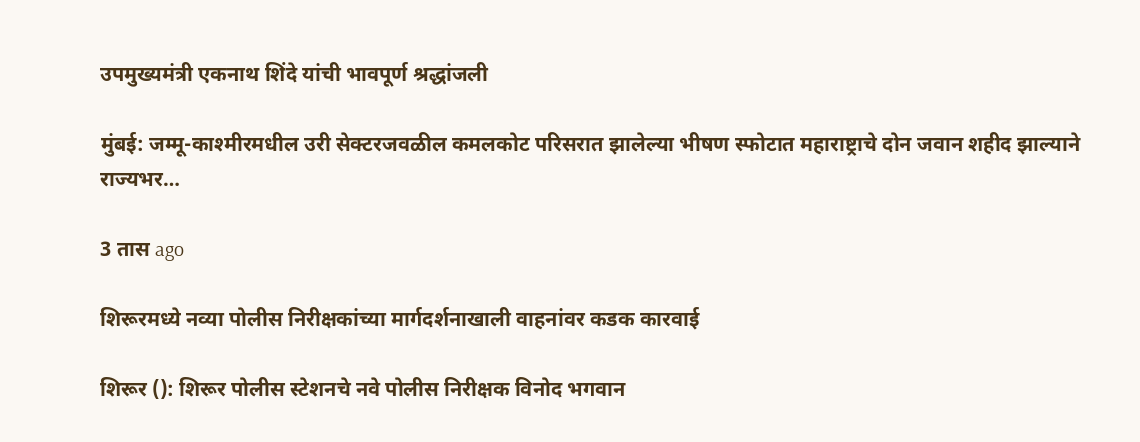उपमुख्यमंत्री एकनाथ शिंदे यांची भावपूर्ण श्रद्धांजली

मुंबई: जम्मू-काश्मीरमधील उरी सेक्टरजवळील कमलकोट परिसरात झालेल्या भीषण स्फोटात महाराष्ट्राचे दोन जवान शहीद झाल्याने राज्यभर…

3 तास ago

शिरूरमध्ये नव्या पोलीस निरीक्षकांच्या मार्गदर्शनाखाली वाहनांवर कडक कारवाई

शिरूर (): शिरूर पोलीस स्टेशनचे नवे पोलीस निरीक्षक विनोद भगवान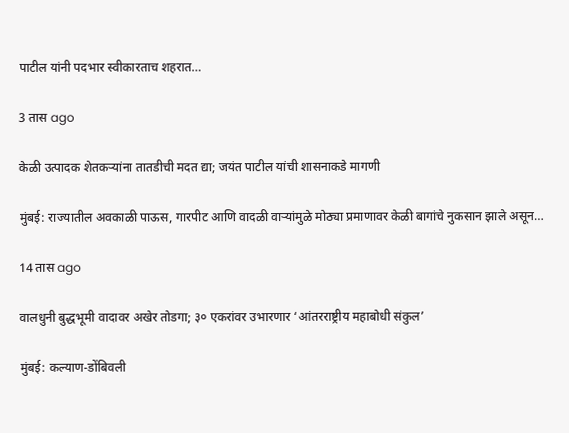पाटील यांनी पदभार स्वीकारताच शहरात…

3 तास ago

केळी उत्पादक शेतकऱ्यांना तातडीची मदत द्या; जयंत पाटील यांची शासनाकडे मागणी

मुंबई: राज्यातील अवकाळी पाऊस, गारपीट आणि वादळी वाऱ्यांमुळे मोठ्या प्रमाणावर केळी बागांचे नुकसान झाले असून…

14 तास ago

वालधुनी बुद्धभूमी वादावर अखेर तोडगा; ३० एकरांवर उभारणार ‘आंतरराष्ट्रीय महाबोधी संकुल’

मुंबई: कल्याण-डोंबिवली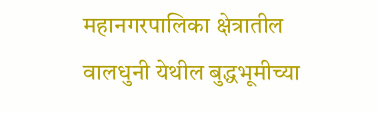महानगरपालिका क्षेत्रातील वालधुनी येथील बुद्धभूमीच्या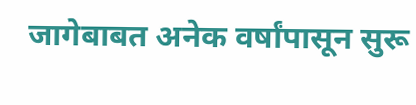जागेबाबत अनेक वर्षांपासून सुरू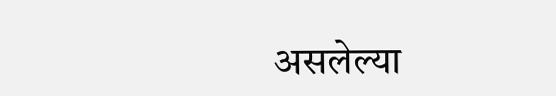असलेल्या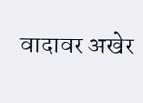वादावर अखेर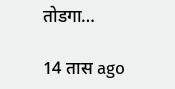तोडगा…

14 तास ago